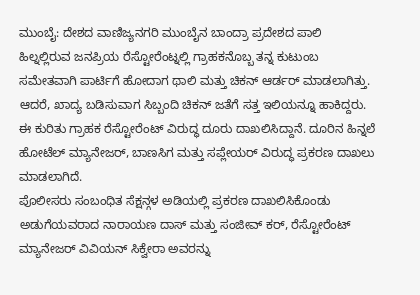ಮುಂಬೈ: ದೇಶದ ವಾಣಿಜ್ಯನಗರಿ ಮುಂಬೈನ ಬಾಂದ್ರಾ ಪ್ರದೇಶದ ಪಾಲಿ ಹಿಲ್ನಲ್ಲಿರುವ ಜನಪ್ರಿಯ ರೆಸ್ಟೋರೆಂಟ್ನಲ್ಲಿ ಗ್ರಾಹಕನೊಬ್ಬ ತನ್ನ ಕುಟುಂಬ ಸಮೇತವಾಗಿ ಪಾರ್ಟಿಗೆ ಹೋದಾಗ ಥಾಲಿ ಮತ್ತು ಚಿಕನ್ ಆರ್ಡರ್ ಮಾಡಲಾಗಿತ್ತು. ಆದರೆ, ಖಾದ್ಯ ಬಡಿಸುವಾಗ ಸಿಬ್ಬಂದಿ ಚಿಕನ್ ಜತೆಗೆ ಸತ್ತ ಇಲಿಯನ್ನೂ ಹಾಕಿದ್ದರು.
ಈ ಕುರಿತು ಗ್ರಾಹಕ ರೆಸ್ಟೋರೆಂಟ್ ವಿರುದ್ಧ ದೂರು ದಾಖಲಿಸಿದ್ದಾನೆ. ದೂರಿನ ಹಿನ್ನಲೆ ಹೋಟೆಲ್ ಮ್ಯಾನೇಜರ್, ಬಾಣಸಿಗ ಮತ್ತು ಸಪ್ಲೇಯರ್ ವಿರುದ್ಧ ಪ್ರಕರಣ ದಾಖಲು ಮಾಡಲಾಗಿದೆ.
ಪೊಲೀಸರು ಸಂಬಂಧಿತ ಸೆಕ್ಷನ್ಗಳ ಅಡಿಯಲ್ಲಿ ಪ್ರಕರಣ ದಾಖಲಿಸಿಕೊಂಡು ಅಡುಗೆಯವರಾದ ನಾರಾಯಣ ದಾಸ್ ಮತ್ತು ಸಂಜೀವ್ ಕರ್, ರೆಸ್ಟೋರೆಂಟ್ ಮ್ಯಾನೇಜರ್ ವಿವಿಯನ್ ಸಿಕ್ವೇರಾ ಅವರನ್ನು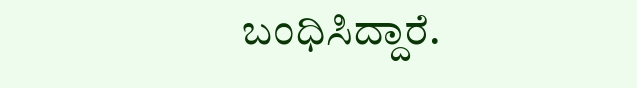ಬಂಧಿಸಿದ್ದಾರೆ.